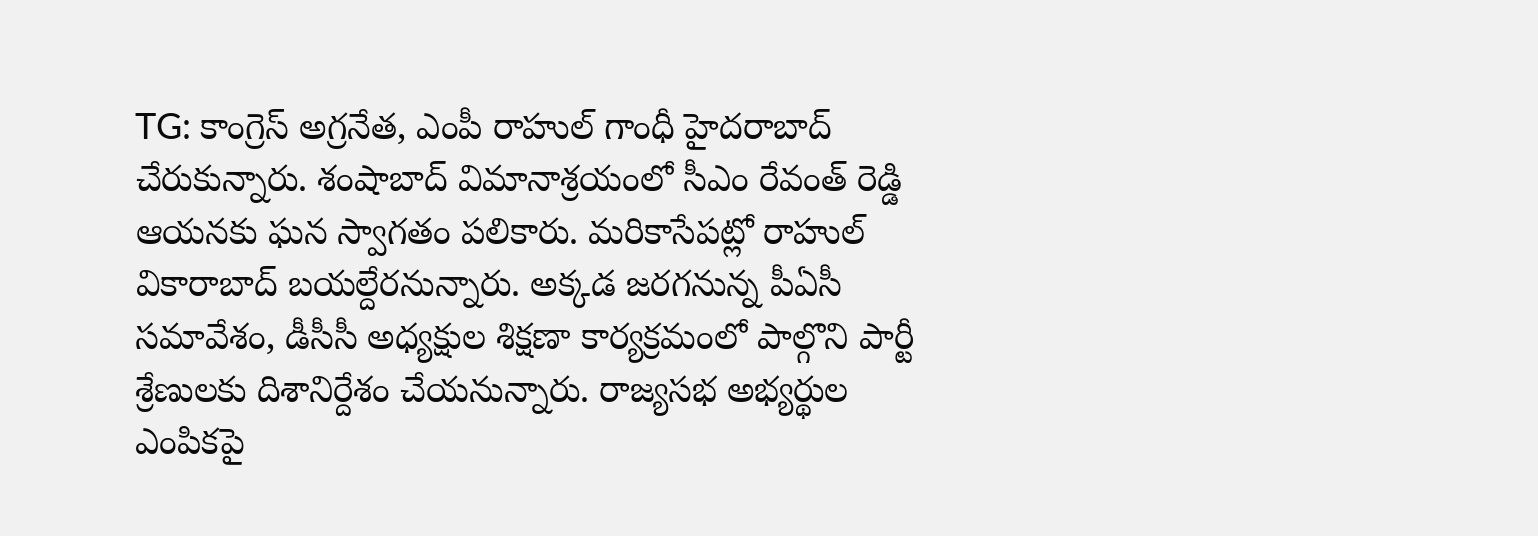TG: కాంగ్రెస్ అగ్రనేత, ఎంపీ రాహుల్ గాంధీ హైదరాబాద్ చేరుకున్నారు. శంషాబాద్ విమానాశ్రయంలో సీఎం రేవంత్ రెడ్డి ఆయనకు ఘన స్వాగతం పలికారు. మరికాసేపట్లో రాహుల్ వికారాబాద్ బయల్దేరనున్నారు. అక్కడ జరగనున్న పీఏసీ సమావేశం, డీసీసీ అధ్యక్షుల శిక్షణా కార్యక్రమంలో పాల్గొని పార్టీ శ్రేణులకు దిశానిర్దేశం చేయనున్నారు. రాజ్యసభ అభ్యర్థుల ఎంపికపై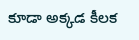కూడా అక్కడ కీలక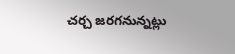చర్చ జరగనున్నట్లు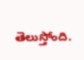తెలుస్తోంది.